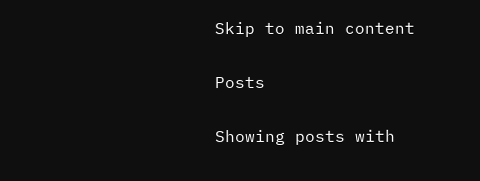Skip to main content

Posts

Showing posts with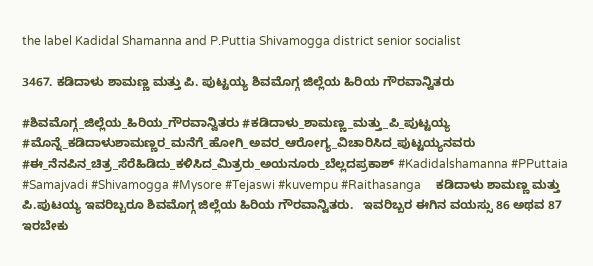the label Kadidal Shamanna and P.Puttia Shivamogga district senior socialist

3467. ಕಡಿದಾಳು ಶಾಮಣ್ಣ ಮತ್ತು ಪಿ. ಪುಟ್ಟಯ್ಯ ಶಿವಮೊಗ್ಗ ಜಿಲ್ಲೆಯ ಹಿರಿಯ ಗೌರವಾನ್ವಿತರು

#ಶಿವಮೊಗ್ಗ_ಜಿಲ್ಲೆಯ_ಹಿರಿಯ_ಗೌರವಾನ್ವಿತರು #ಕಡಿದಾಳು_ಶಾಮಣ್ಣ_ಮತ್ತು_ಪಿ_ಪುಟ್ಟಯ್ಯ #ಮೊನ್ನೆ_ಕಡಿದಾಳುಶಾಮಣ್ಣರ_ಮನೆಗೆ_ಹೋಗಿ_ಅವರ_ಆರೋಗ್ಯ_ವಿಚಾರಿಸಿದ_ಪುಟ್ಟಯ್ಯನವರು #ಈ_ನೆನಪಿನ_ಚಿತ್ರ_ಸೆರೆಹಿಡಿದು_ಕಳಿಸಿದ_ಮಿತ್ರರು_ಅಯನೂರು_ಬೆಲ್ಲದಪ್ರಕಾಶ್ #Kadidalshamanna #PPuttaia #Samajvadi #Shivamogga #Mysore #Tejaswi #kuvempu #Raithasanga     ಕಡಿದಾಳು ಶಾಮಣ್ಣ ಮತ್ತು ಪಿ.ಪುಟಯ್ಯ ಇವರಿಬ್ಬರೂ ಶಿವಮೊಗ್ಗ ಜಿಲ್ಲೆಯ ಹಿರಿಯ ಗೌರವಾನ್ವಿತರು.   ಇವರಿಬ್ಬರ ಈಗಿನ ವಯಸ್ಸು 86 ಅಥವ 87 ಇರಬೇಕು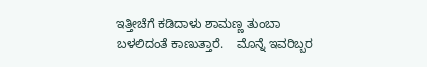ಇತ್ತೀಚೆಗೆ ಕಡಿದಾಳು ಶಾಮಣ್ಣ ತುಂಬಾ ಬಳಲಿದಂತೆ ಕಾಣುತ್ತಾರೆ.    ಮೊನ್ನೆ ಇವರಿಬ್ಬರ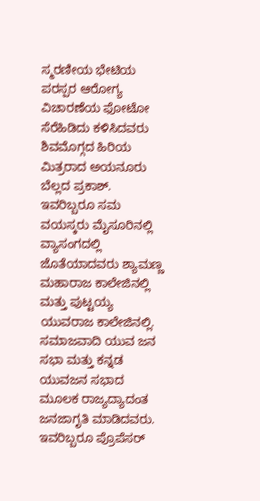ಸ್ಮರಣೀಯ ಭೇಟಿಯ ಪರಸ್ಪರ ಆರೋಗ್ಯ ವಿಚಾರಣೆಯ ಫೋಟೋ ಸೆರೆಹಿಡಿದು ಕಳಿಸಿದವರು ಶಿವಮೊಗ್ಗದ ಹಿರಿಯ ಮಿತ್ರರಾದ ಅಯನೂರು ಬೆಲ್ಲದ ಪ್ರಕಾಶ್.    ಇವರಿಬ್ಬರೂ ಸಮ ವಯಸ್ಕರು ಮೈಸೂರಿನಲ್ಲಿ ವ್ಯಾಸಂಗದಲ್ಲಿ ಜೊತೆಯಾದವರು ಶ್ಯಾಮಣ್ಣ ಮಹಾರಾಜ ಕಾಲೇಜಿನಲ್ಲಿ ಮತ್ತು ಪುಟ್ಟಯ್ಯ ಯುವರಾಜ ಕಾಲೇಜಿನಲ್ಲಿ.    ಸಮಾಜವಾದಿ ಯುವ ಜನ ಸಭಾ ಮತ್ತು ಕನ್ನಡ ಯುವಜನ ಸಭಾದ ಮೂಲಕ ರಾಜ್ಯದ್ಯಾದಂತ ಜನಜಾಗೃತಿ ಮಾಡಿದವರು.    ಇವರಿಬ್ಬರೂ ಪ್ರೊಪೆಸರ್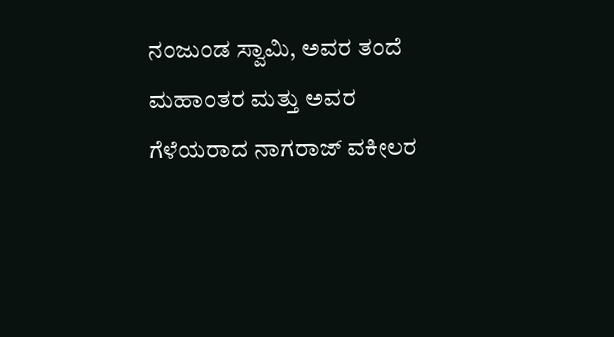ನಂಜುಂಡ ಸ್ವಾಮಿ, ಅವರ ತಂದೆ ಮಹಾಂತರ ಮತ್ತು ಅವರ ಗೆಳೆಯರಾದ ನಾಗರಾಜ್ ವಕೀಲರ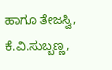ಹಾಗೂ ತೇಜಸ್ವಿ, ಕೆ.ವಿ.ಸುಬ್ಬಣ್ಣ,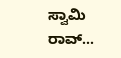ಸ್ವಾಮಿ ರಾವ್...